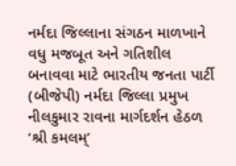નર્મદા જિલ્લાના સંગઠન માળખાને વધુ મજબૂત અને ગતિશીલ બનાવવા માટે ભારતીય જનતા પાર્ટી (બીજેપી) નર્મદા જિલ્લા પ્રમુખ નીલકુમાર રાવના માર્ગદર્શન હેઠળ ‘શ્રી કમલમ્’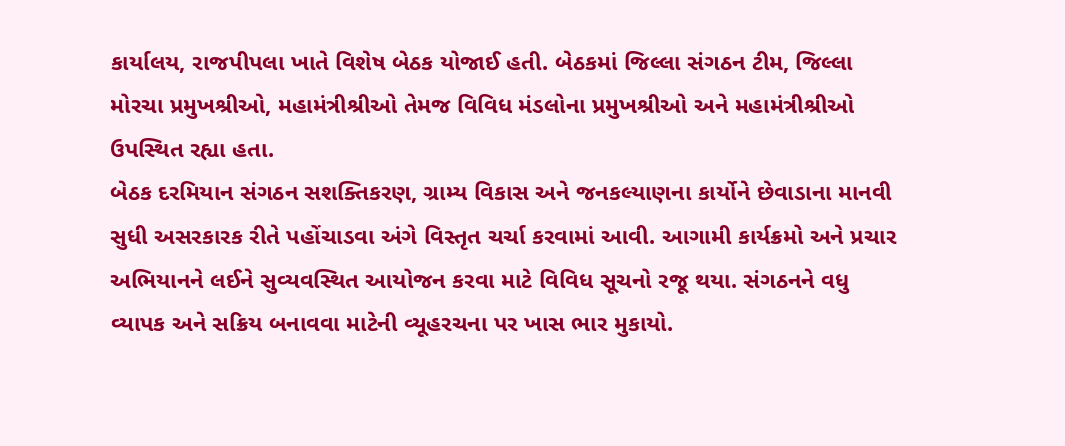કાર્યાલય, રાજપીપલા ખાતે વિશેષ બેઠક યોજાઈ હતી. બેઠકમાં જિલ્લા સંગઠન ટીમ, જિલ્લા મોરચા પ્રમુખશ્રીઓ, મહામંત્રીશ્રીઓ તેમજ વિવિધ મંડલોના પ્રમુખશ્રીઓ અને મહામંત્રીશ્રીઓ ઉપસ્થિત રહ્યા હતા.
બેઠક દરમિયાન સંગઠન સશક્તિકરણ, ગ્રામ્ય વિકાસ અને જનકલ્યાણના કાર્યોને છેવાડાના માનવી સુધી અસરકારક રીતે પહોંચાડવા અંગે વિસ્તૃત ચર્ચા કરવામાં આવી. આગામી કાર્યક્રમો અને પ્રચાર અભિયાનને લઈને સુવ્યવસ્થિત આયોજન કરવા માટે વિવિધ સૂચનો રજૂ થયા. સંગઠનને વધુ વ્યાપક અને સક્રિય બનાવવા માટેની વ્યૂહરચના પર ખાસ ભાર મુકાયો.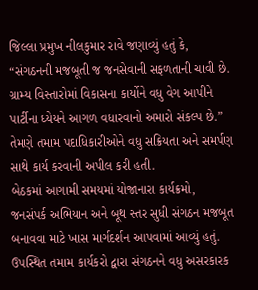જિલ્લા પ્રમુખ નીલકુમાર રાવે જણાવ્યું હતું કે, “સંગઠનની મજબૂતી જ જનસેવાની સફળતાની ચાવી છે. ગ્રામ્ય વિસ્તારોમાં વિકાસના કાર્યોને વધુ વેગ આપીને પાર્ટીના ધ્યેયને આગળ વધારવાનો અમારો સંકલ્પ છે.” તેમણે તમામ પદાધિકારીઓને વધુ સક્રિયતા અને સમર્પણ સાથે કાર્ય કરવાની અપીલ કરી હતી.
બેઠકમાં આગામી સમયમાં યોજાનારા કાર્યક્રમો, જનસંપર્ક અભિયાન અને બૂથ સ્તર સુધી સંગઠન મજબૂત બનાવવા માટે ખાસ માર્ગદર્શન આપવામાં આવ્યું હતું. ઉપસ્થિત તમામ કાર્યકરો દ્વારા સંગઠનને વધુ અસરકારક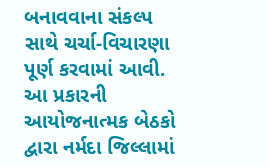બનાવવાના સંકલ્પ સાથે ચર્ચા-વિચારણા પૂર્ણ કરવામાં આવી.
આ પ્રકારની આયોજનાત્મક બેઠકો દ્વારા નર્મદા જિલ્લામાં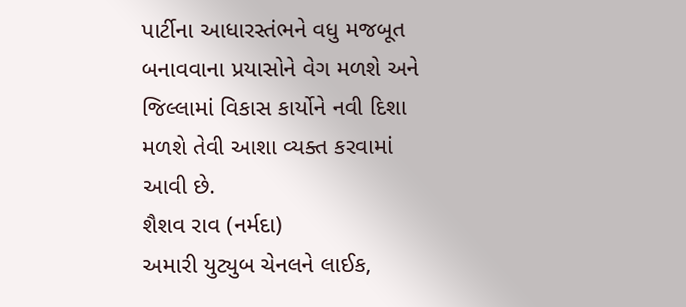પાર્ટીના આધારસ્તંભને વધુ મજબૂત બનાવવાના પ્રયાસોને વેગ મળશે અને જિલ્લામાં વિકાસ કાર્યોને નવી દિશા મળશે તેવી આશા વ્યક્ત કરવામાં આવી છે.
શૈશવ રાવ (નર્મદા)
અમારી યુટ્યુબ ચેનલને લાઈક,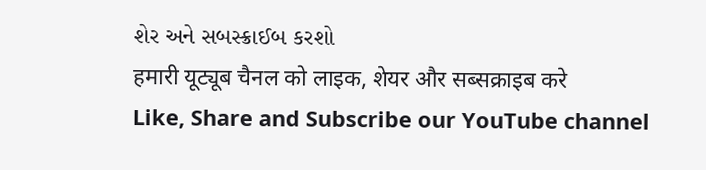શેર અને સબસ્ક્રાઈબ કરશો
हमारी यूट्यूब चैनल को लाइक, शेयर और सब्सक्राइब करे
Like, Share and Subscribe our YouTube channel